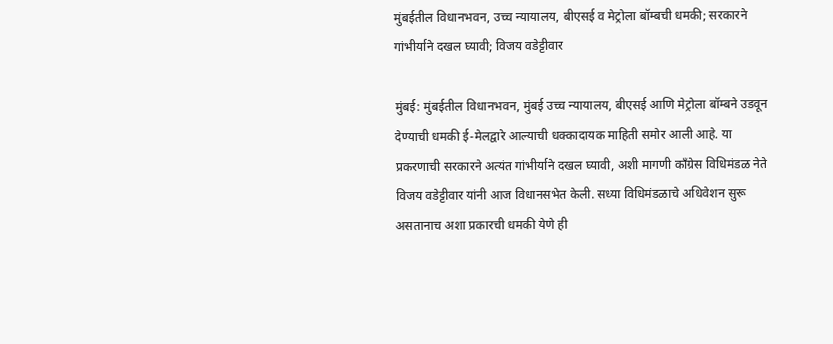मुंबईतील विधानभवन, उच्च न्यायालय, बीएसई व मेट्रोला बॉम्बची धमकी; सरकारने गांभीर्याने दखल घ्यावी; विजय वडेट्टीवार

मुंबई: मुंबईतील विधानभवन, मुंबई उच्च न्यायालय, बीएसई आणि मेट्रोला बॉम्बने उडवून देण्याची धमकी ई-मेलद्वारे आल्याची धक्कादायक माहिती समोर आली आहे. या प्रकरणाची सरकारने अत्यंत गांभीर्याने दखल घ्यावी, अशी मागणी काँग्रेस विधिमंडळ नेते विजय वडेट्टीवार यांनी आज विधानसभेत केली. सध्या विधिमंडळाचे अधिवेशन सुरू असतानाच अशा प्रकारची धमकी येणे ही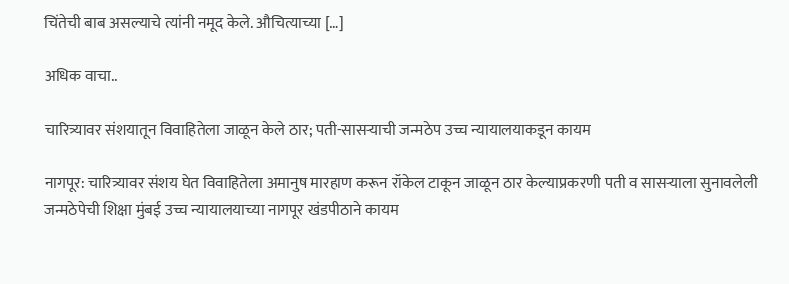चिंतेची बाब असल्याचे त्यांनी नमूद केले. औचित्याच्या […]

अधिक वाचा..

चारित्र्यावर संशयातून विवाहितेला जाळून केले ठार; पती-सासऱ्याची जन्मठेप उच्च न्यायालयाकडून कायम

नागपूर: चारित्र्यावर संशय घेत विवाहितेला अमानुष मारहाण करून रॉकेल टाकून जाळून ठार केल्याप्रकरणी पती व सासऱ्याला सुनावलेली जन्मठेपेची शिक्षा मुंबई उच्च न्यायालयाच्या नागपूर खंडपीठाने कायम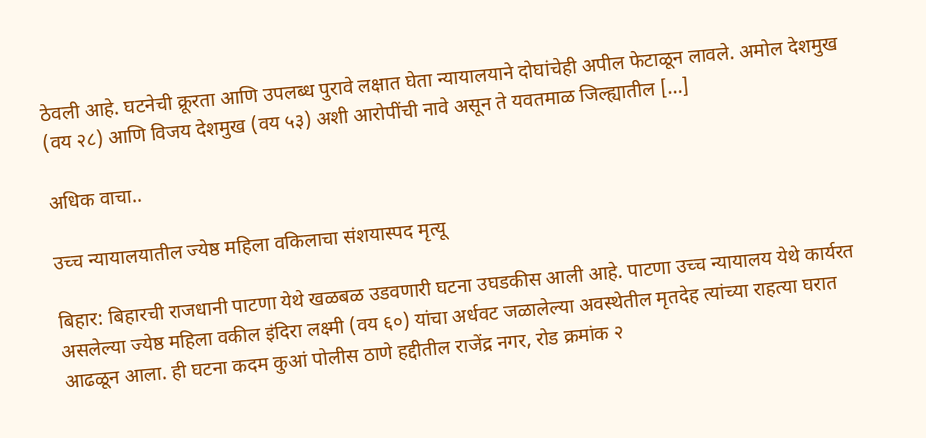ठेवली आहे. घटनेची क्रूरता आणि उपलब्ध पुरावे लक्षात घेता न्यायालयाने दोघांचेही अपील फेटाळून लावले. अमोल देशमुख (वय २८) आणि विजय देशमुख (वय ५३) अशी आरोपींची नावे असून ते यवतमाळ जिल्ह्यातील […]

अधिक वाचा..

उच्च न्यायालयातील ज्येष्ठ महिला वकिलाचा संशयास्पद मृत्यू

बिहार: बिहारची राजधानी पाटणा येथे खळबळ उडवणारी घटना उघडकीस आली आहे. पाटणा उच्च न्यायालय येथे कार्यरत असलेल्या ज्येष्ठ महिला वकील इंदिरा लक्ष्मी (वय ६०) यांचा अर्धवट जळालेल्या अवस्थेतील मृतदेह त्यांच्या राहत्या घरात आढळून आला. ही घटना कदम कुआं पोलीस ठाणे हद्दीतील राजेंद्र नगर, रोड क्रमांक २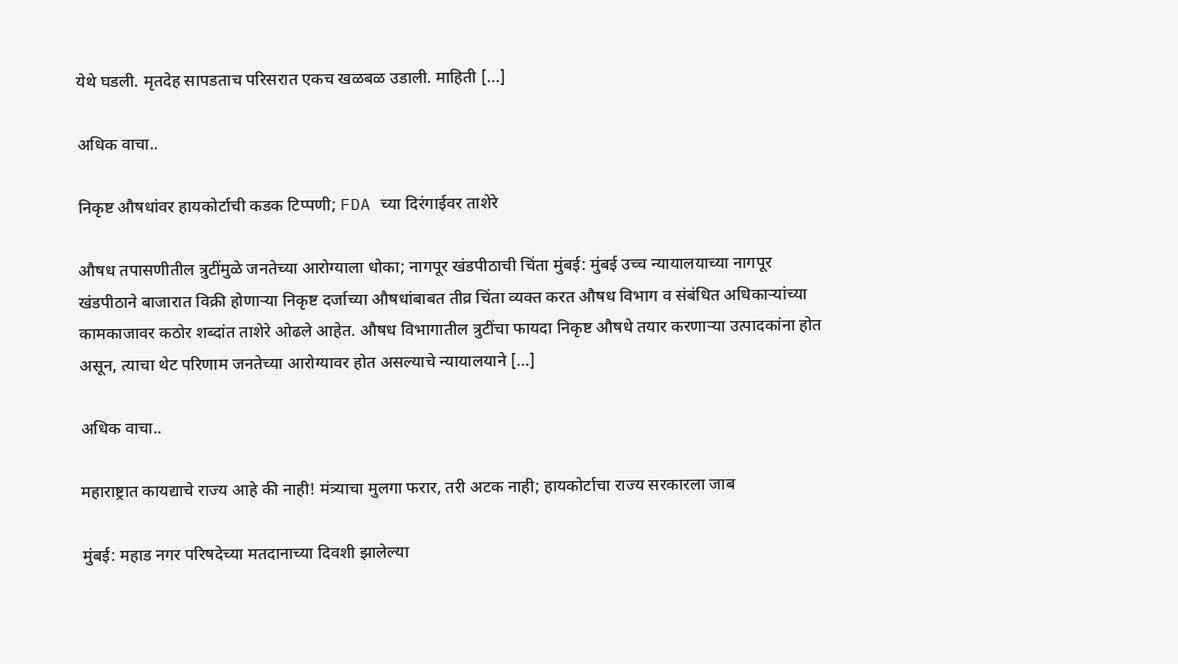येथे घडली. मृतदेह सापडताच परिसरात एकच खळबळ उडाली. माहिती […]

अधिक वाचा..

निकृष्ट औषधांवर हायकोर्टाची कडक टिप्पणी; FDA च्या दिरंगाईवर ताशेरे

औषध तपासणीतील त्रुटींमुळे जनतेच्या आरोग्याला धोका; नागपूर खंडपीठाची चिंता मुंबई: मुंबई उच्च न्यायालयाच्या नागपूर खंडपीठाने बाजारात विक्री होणाऱ्या निकृष्ट दर्जाच्या औषधांबाबत तीव्र चिंता व्यक्त करत औषध विभाग व संबंधित अधिकाऱ्यांच्या कामकाजावर कठोर शब्दांत ताशेरे ओढले आहेत. औषध विभागातील त्रुटींचा फायदा निकृष्ट औषधे तयार करणाऱ्या उत्पादकांना होत असून, त्याचा थेट परिणाम जनतेच्या आरोग्यावर होत असल्याचे न्यायालयाने […]

अधिक वाचा..

महाराष्ट्रात कायद्याचे राज्य आहे की नाही! मंत्र्याचा मुलगा फरार, तरी अटक नाही; हायकोर्टाचा राज्य सरकारला जाब

मुंबई: महाड नगर परिषदेच्या मतदानाच्या दिवशी झालेल्या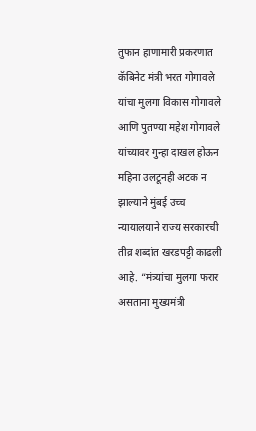तुफान हाणामारी प्रकरणात कॅबिनेट मंत्री भरत गोगावले यांचा मुलगा विकास गोगावले आणि पुतण्या महेश गोगावले यांच्यावर गुन्हा दाखल होऊन महिना उलटूनही अटक न झाल्याने मुंबई उच्च न्यायालयाने राज्य सरकारची तीव्र शब्दांत खरडपट्टी काढली आहे. “मंत्र्यांचा मुलगा फरार असताना मुख्यमंत्री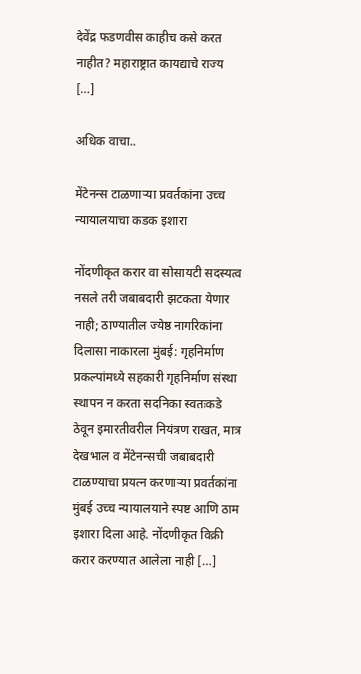देवेंद्र फडणवीस काहीच कसे करत नाहीत? महाराष्ट्रात कायद्याचे राज्य […]

अधिक वाचा..

मेंटेनन्स टाळणाऱ्या प्रवर्तकांना उच्च न्यायालयाचा कडक इशारा

नोंदणीकृत करार वा सोसायटी सदस्यत्व नसले तरी जबाबदारी झटकता येणार नाही; ठाण्यातील ज्येष्ठ नागरिकांना दिलासा नाकारला मुंबई: गृहनिर्माण प्रकल्पांमध्ये सहकारी गृहनिर्माण संस्था स्थापन न करता सदनिका स्वतःकडे ठेवून इमारतीवरील नियंत्रण राखत, मात्र देखभाल व मेंटेनन्सची जबाबदारी टाळण्याचा प्रयत्न करणाऱ्या प्रवर्तकांना मुंबई उच्च न्यायालयाने स्पष्ट आणि ठाम इशारा दिला आहे. नोंदणीकृत विक्री करार करण्यात आलेला नाही […]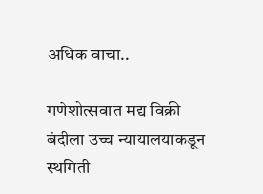अधिक वाचा..

गणेशोत्सवात मद्य विक्री बंदीला उच्च न्यायालयाकडून स्थगिती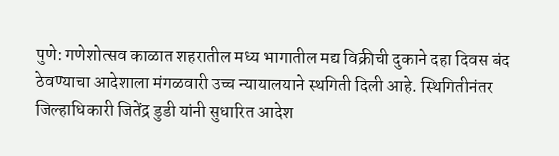पुणे: गणेशोत्सव काळात शहरातील मध्य भागातील मद्य विक्रीची दुकाने दहा दिवस बंद ठेवण्याचा आदेशाला मंगळवारी उच्च न्यायालयाने स्थगिती दिली आहे. स्थिगितीनंतर जिल्हाधिकारी जितेंद्र डुडी यांनी सुधारित आदेश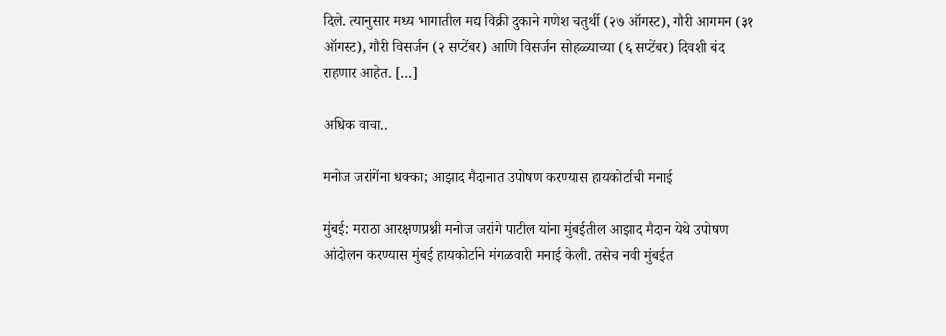दिले. त्यानुसार मध्य भागातील मद्य विक्री दुकाने गणेश चतुर्थी (२७ ऑगस्ट), गौरी आगमन (३१ ऑगस्ट), गौरी विसर्जन (२ सप्टेंबर) आणि विसर्जन सोहळ्याच्या (६ सप्टेंबर) दिवशी बंद राहणार आहेत. […]

अधिक वाचा..

मनोज जरांगेंना धक्का; आझाद मैदानात उपोषण करण्यास हायकोर्टाची मनाई

मुंबई: मराठा आरक्षणप्रश्नी मनोज जरांगे पाटील यांना मुंबईतील आझाद मैदान येथे उपोषण आंदोलन करण्यास मुंबई हायकोर्टाने मंगळवारी मनाई केली. तसेच नवी मुंबईत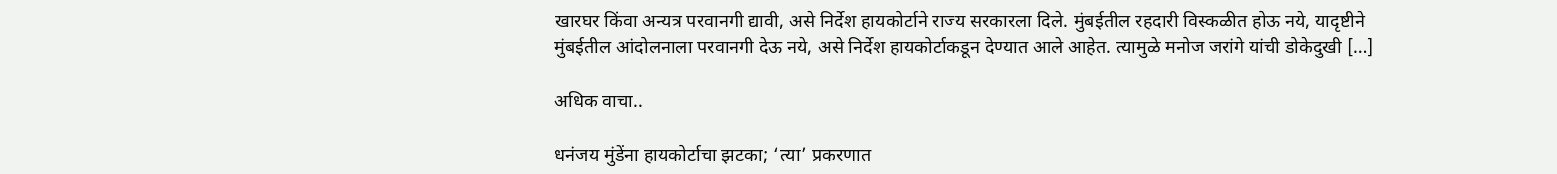खारघर किंवा अन्यत्र परवानगी द्यावी, असे निर्देश हायकोर्टाने राज्य सरकारला दिले. मुंबईतील रहदारी विस्कळीत होऊ नये, यादृष्टीने मुंबईतील आंदोलनाला परवानगी देऊ नये, असे निर्देश हायकोर्टाकडून देण्यात आले आहेत. त्यामुळे मनोज जरांगे यांची डोकेदुखी […]

अधिक वाचा..

धनंजय मुंडेंना हायकोर्टाचा झटका; ‘त्या’ प्रकरणात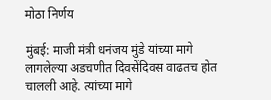मोठा निर्णय

मुंबई: माजी मंत्री धनंजय मुंडे यांच्या मागे लागलेल्या अडचणीत दिवसेंदिवस वाढतच होत चालली आहे. त्यांच्या मागे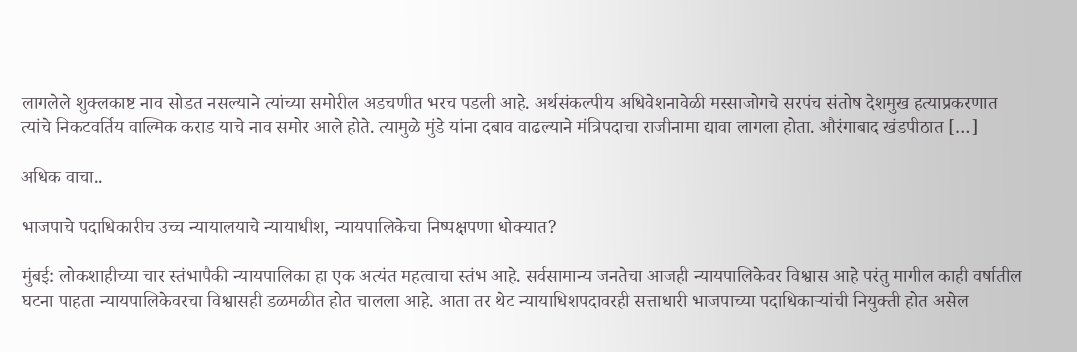लागलेले शुक्लकाष्ट नाव सोडत नसल्याने त्यांच्या समोरील अडचणीत भरच पडली आहे. अर्थसंकल्पीय अधिवेशनावेळी मस्साजोगचे सरपंच संतोष देशमुख हत्याप्रकरणात त्यांचे निकटवर्तिय वाल्मिक कराड याचे नाव समोर आले होते. त्यामुळे मुंडे यांना दबाव वाढल्याने मंत्रिपदाचा राजीनामा द्यावा लागला होता. औरंगाबाद खंडपीठात […]

अधिक वाचा..

भाजपाचे पदाधिकारीच उच्च न्यायालयाचे न्यायाधीश, न्यायपालिकेचा निष्पक्षपणा धोक्यात?

मुंबई: लोकशाहीच्या चार स्तंभापैकी न्यायपालिका हा एक अत्यंत महत्वाचा स्तंभ आहे. सर्वसामान्य जनतेचा आजही न्यायपालिकेवर विश्वास आहे परंतु मागील काही वर्षातील घटना पाहता न्यायपालिकेवरचा विश्वासही डळमळीत होत चालला आहे. आता तर थेट न्यायाधिशपदावरही सत्ताधारी भाजपाच्या पदाधिकाऱ्यांची नियुक्ती होत असेल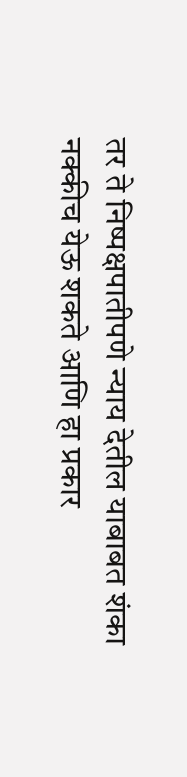तर ते निष्पक्षपातीपणे न्याय देतील याबाबत शंका नक्कीच येऊ शकते आणि हा प्रकार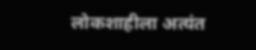लोकशाहीला अत्यंत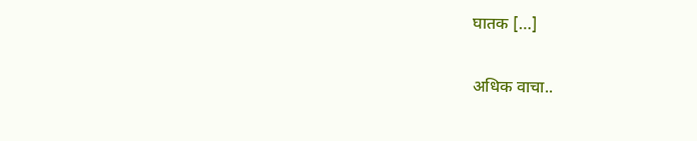घातक […]

अधिक वाचा..